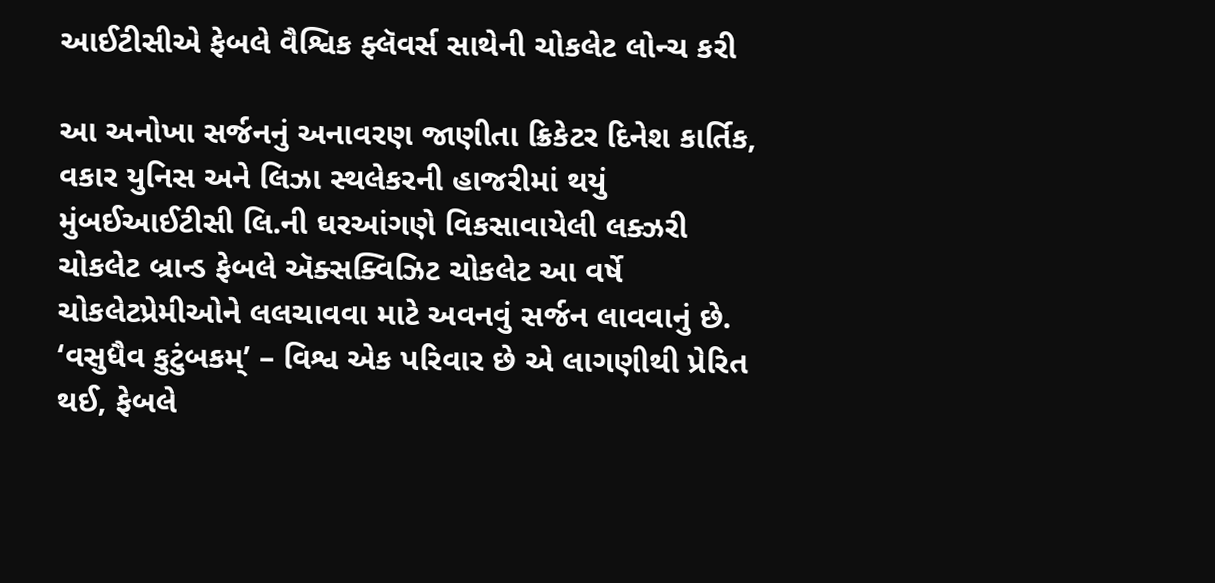આઈટીસીએ ફેબલે વૈશ્વિક ફ્લૅવર્સ સાથેની ચોકલેટ લોન્ચ કરી

આ અનોખા સર્જનનું અનાવરણ જાણીતા ક્રિકેટર દિનેશ કાર્તિક, વકાર યુનિસ અને લિઝા સ્થલેકરની હાજરીમાં થયું મુંબઈઆઈટીસી લિ.ની ઘરઆંગણે વિકસાવાયેલી લક્ઝરી ચોકલેટ બ્રાન્ડ ફેબલે ઍક્સક્વિઝિટ ચોકલેટ આ વર્ષે ચોકલેટપ્રેમીઓને લલચાવવા માટે અવનવું સર્જન લાવવાનું છે. ‘વસુધૈવ કુટુંબકમ્’ – વિશ્વ એક પરિવાર છે એ લાગણીથી પ્રેરિત થઈ, ફેબલે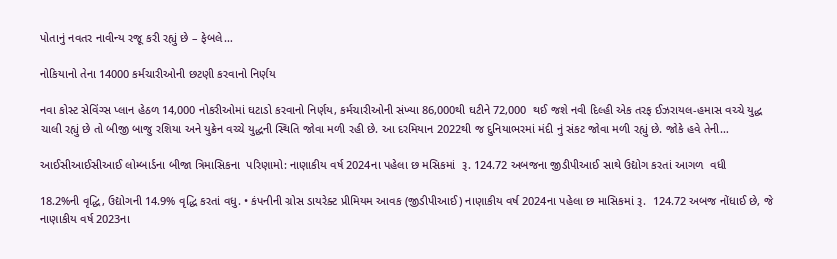પોતાનું નવતર નાવીન્ય રજૂ કરી રહ્યું છે – ફેબલે…

નોકિયાનો તેના 14000 કર્મચારીઓની છટણી કરવાનો નિર્ણય

નવા કોસ્ટ સેવિંગ્સ પ્લાન હેઠળ 14,000 નોકરીઓમાં ઘટાડો કરવાનો નિર્ણય, કર્મચારીઓની સંખ્યા 86,000થી ઘટીને 72,000  થઈ જશે નવી દિલ્હી એક તરફ ઈઝરાયલ-હમાસ વચ્ચે યુદ્ધ ચાલી રહ્યું છે તો બીજી બાજુ રશિયા અને યુક્રેન વચ્ચે યુદ્ધની સ્થિતિ જોવા મળી રહી છે. આ દરમિયાન 2022થી જ દુનિયાભરમાં મંદી નું સંકટ જોવા મળી રહ્યું છે. જોકે હવે તેની…

આઈસીઆઈસીઆઈ લોમ્બાર્ડના બીજા ત્રિમાસિકના  પરિણામો: નાણાકીય વર્ષ 2024ના પહેલા છ મસિકમાં  રૂ. 124.72 અબજના જીડીપીઆઈ સાથે ઉદ્યોગ કરતાં આગળ  વધી

18.2%ની વૃદ્ધિ, ઉદ્યોગની 14.9% વૃદ્ધિ કરતાં વધુ. • કંપનીની ગ્રોસ ડાયરેક્ટ પ્રીમિયમ આવક (જીડીપીઆઈ) નાણાકીય વર્ષ 2024ના પહેલા છ માસિકમાં રૂ.  124.72 અબજ નોંધાઈ છે, જે નાણાકીય વર્ષ 2023ના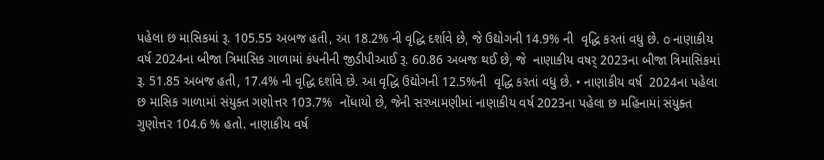પહેલા છ માસિકમાં રૂ. 105.55 અબજ હતી, આ 18.2% ની વૃદ્ધિ દર્શાવે છે, જે ઉદ્યોગની 14.9% ની  વૃદ્ધિ કરતાં વધુ છે. o નાણાકીય વર્ષ 2024ના બીજા ત્રિમાસિક ગાળામાં કંપનીની જીડીપીઆઈ રૂ. 60.86 અબજ થઈ છે, જે  નાણાકીય વષર્ 2023ના બીજા ત્રિમાસિકમાં રૂ. 51.85 અબજ હતી, 17.4% ની વૃદ્ધિ દર્શાવે છે. આ વૃદ્ધિ ઉદ્યોગની 12.5%ની  વૃદ્ધિ કરતાં વધુ છે. • નાણાકીય વર્ષ  2024ના પહેલા છ માસિક ગાળામાં સંયુક્ત ગણોત્તર 103.7%  નોંધાયો છે, જેની સરખામણીમાં નાણાકીય વર્ષ 2023ના પહેલા છ મહિનામાં સંયુક્ત ગુણોત્તર 104.6 % હતો. નાણાકીય વર્ષ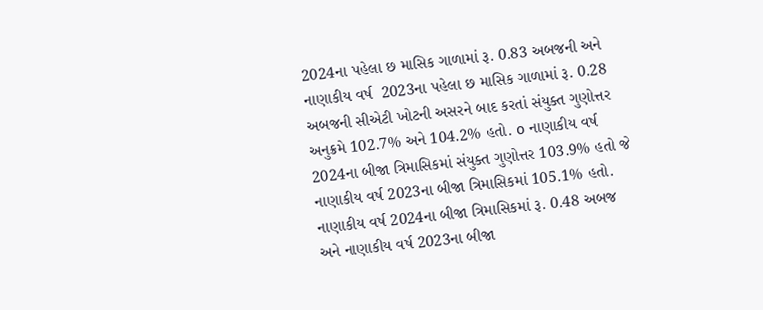2024ના પહેલા છ માસિક ગાળામાં રૂ. 0.83 અબજની અને નાણાકીય વર્ષ  2023ના પહેલા છ માસિક ગાળામાં રૂ. 0.28 અબજની સીએટી ખોટની અસરને બાદ કરતાં સંયુક્ત ગુણોત્તર અનુક્રમે 102.7% અને 104.2% હતો. o નાણાકીય વર્ષ 2024ના બીજા ત્રિમાસિકમાં સંયુક્ત ગુણોત્તર 103.9% હતો જે નાણાકીય વર્ષ 2023ના બીજા ત્રિમાસિકમાં 105.1% હતો. નાણાકીય વર્ષ 2024ના બીજા ત્રિમાસિકમાં રૂ. 0.48 અબજ અને નાણાકીય વર્ષ 2023ના બીજા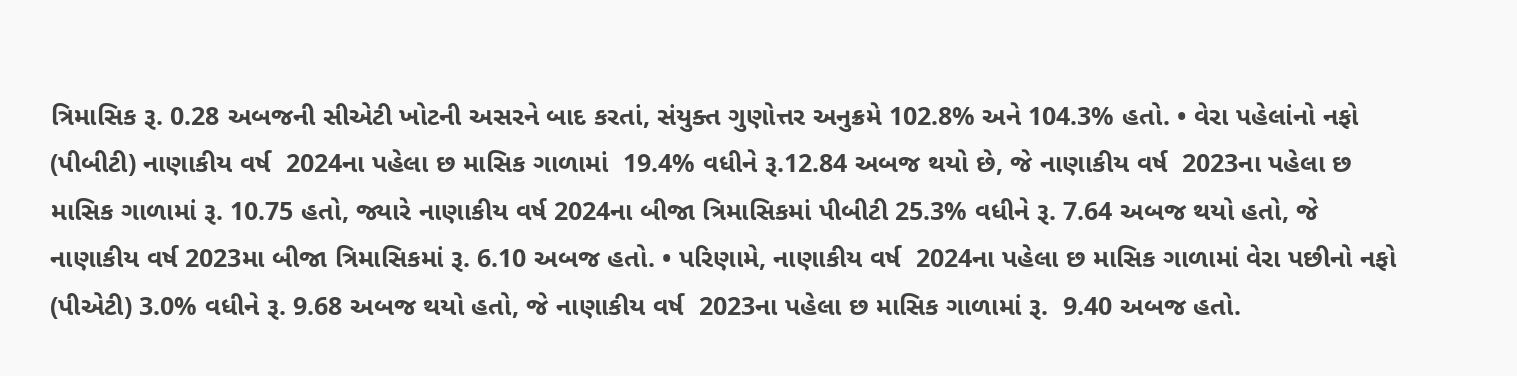ત્રિમાસિક રૂ. 0.28 અબજની સીએટી ખોટની અસરને બાદ કરતાં, સંયુક્ત ગુણોત્તર અનુક્રમે 102.8% અને 104.3% હતો. • વેરા પહેલાંનો નફો (પીબીટી) નાણાકીય વર્ષ  2024ના પહેલા છ માસિક ગાળામાં  19.4% વધીને રૂ.12.84 અબજ થયો છે, જે નાણાકીય વર્ષ  2023ના પહેલા છ માસિક ગાળામાં રૂ. 10.75 હતો, જ્યારે નાણાકીય વર્ષ 2024ના બીજા ત્રિમાસિકમાં પીબીટી 25.3% વધીને રૂ. 7.64 અબજ થયો હતો, જે નાણાકીય વર્ષ 2023મા બીજા ત્રિમાસિકમાં રૂ. 6.10 અબજ હતો. • પરિણામે, નાણાકીય વર્ષ  2024ના પહેલા છ માસિક ગાળામાં વેરા પછીનો નફો (પીએટી) 3.0% વધીને રૂ. 9.68 અબજ થયો હતો, જે નાણાકીય વર્ષ  2023ના પહેલા છ માસિક ગાળામાં રૂ.  9.40 અબજ હતો.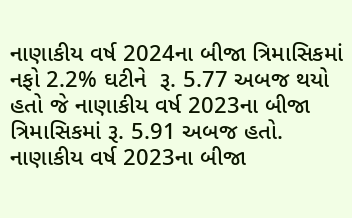નાણાકીય વર્ષ 2024ના બીજા ત્રિમાસિકમાં નફો 2.2% ઘટીને  રૂ. 5.77 અબજ થયો હતો જે નાણાકીય વર્ષ 2023ના બીજા ત્રિમાસિકમાં રૂ. 5.91 અબજ હતો. નાણાકીય વર્ષ 2023ના બીજા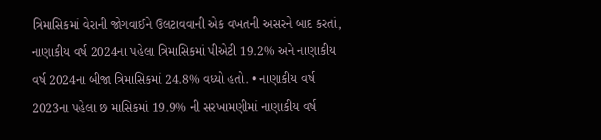ત્રિમાસિકમાં વેરાની જોગવાઈને ઉલટાવવાની એક વખતની અસરને બાદ કરતાં, નાણાકીય વર્ષ 2024ના પહેલા ત્રિમાસિકમાં પીએટી 19.2% અને નાણાકીય વર્ષ 2024ના બીજા ત્રિમાસિકમાં 24.8% વધ્યો હતો. • નાણાકીય વર્ષ 2023ના પહેલા છ માસિકમાં 19.9% ની સરખામણીમાં નાણાકીય વર્ષ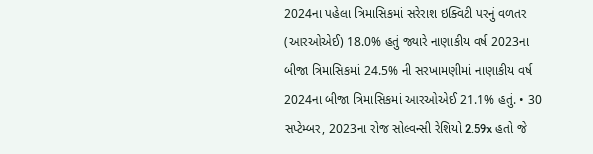2024ના પહેલા ત્રિમાસિકમાં સરેરાશ ઇક્વિટી પરનું વળતર (આરઓએઈ) 18.0% હતું જ્યારે નાણાકીય વર્ષ 2023ના બીજા ત્રિમાસિકમાં 24.5% ની સરખામણીમાં નાણાકીય વર્ષ 2024ના બીજા ત્રિમાસિકમાં આરઓએઈ 21.1% હતું. • 30 સપ્ટેમ્બર, 2023ના રોજ સોલ્વન્સી રેશિયો 2.59x હતો જે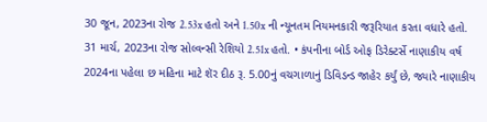30 જૂન, 2023ના રોજ 2.53x હતો અને 1.50x ની ન્યૂનતમ નિયમનકારી જરૂરિયાત કરતા વધારે હતો. 31 માર્ચ, 2023ના રોજ સોલ્વન્સી રેશિયો 2.51x હતો. • કંપનીના બોર્ડ ઓફ ડિરેક્ટર્સે નાણાકીય વર્ષ 2024ના પહેલા છ મહિના માટે શૅર દીઠ રૂ. 5.00નું વચગાળાનું ડિવિડન્ડ જાહેર કર્યું છે, જ્યારે નાણાકીય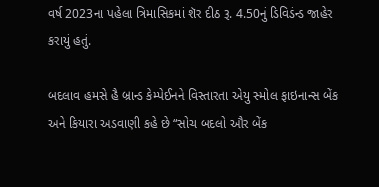વર્ષ 2023ના પહેલા ત્રિમાસિકમાં શૅર દીઠ રૂ. 4.50નું ડિવિડંન્ડ જાહેર કરાયું હતું.

બદલાવ હમસે હૈ બ્રાન્ડ કેમ્પેઈનને વિસ્તારતા એયુ સ્મોલ ફાઇનાન્સ બેંક અને કિયારા અડવાણી કહે છે “સોચ બદલો ઔર બેંક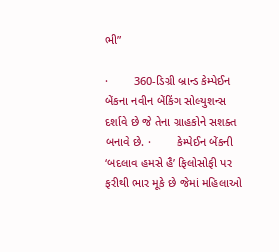ભી”

·        360-ડિગ્રી બ્રાન્ડ કેમ્પેઈન બેંકના નવીન બેંકિંગ સોલ્યુશન્સ દર્શાવે છે જે તેના ગ્રાહકોને સશક્ત બનાવે છે. ·        કેમ્પેઈન બેંકની ‘બદલાવ હમસે હૈ’ ફિલોસોફી પર ફરીથી ભાર મૂકે છે જેમાં મહિલાઓ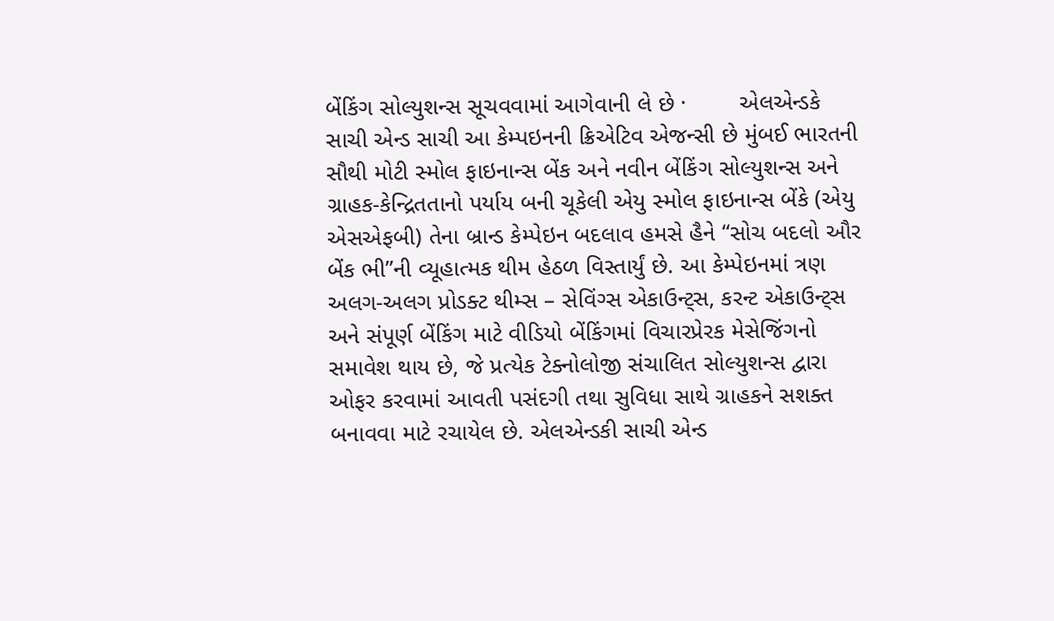બેંકિંગ સોલ્યુશન્સ સૂચવવામાં આગેવાની લે છે ·        એલએન્ડકે સાચી એન્ડ સાચી આ કેમ્પઇનની ક્રિએટિવ એજન્સી છે મુંબઈ ભારતની સૌથી મોટી સ્મોલ ફાઇનાન્સ બેંક અને નવીન બેંકિંગ સોલ્યુશન્સ અને ગ્રાહક-કેન્દ્રિતતાનો પર્યાય બની ચૂકેલી એયુ સ્મોલ ફાઇનાન્સ બેંકે (એયુ એસએફબી) તેના બ્રાન્ડ કેમ્પેઇન બદલાવ હમસે હૈને “સોચ બદલો ઔર બેંક ભી”ની વ્યૂહાત્મક થીમ હેઠળ વિસ્તાર્યું છે. આ કેમ્પેઇનમાં ત્રણ અલગ-અલગ પ્રોડક્ટ થીમ્સ – સેવિંગ્સ એકાઉન્ટ્સ, કરન્ટ એકાઉન્ટ્સ અને સંપૂર્ણ બેંકિંગ માટે વીડિયો બેંકિંગમાં વિચારપ્રેરક મેસેજિંગનો સમાવેશ થાય છે, જે પ્રત્યેક ટેક્નોલોજી સંચાલિત સોલ્યુશન્સ દ્વારા ઓફર કરવામાં આવતી પસંદગી તથા સુવિધા સાથે ગ્રાહકને સશક્ત બનાવવા માટે રચાયેલ છે. એલએન્ડકી સાચી એન્ડ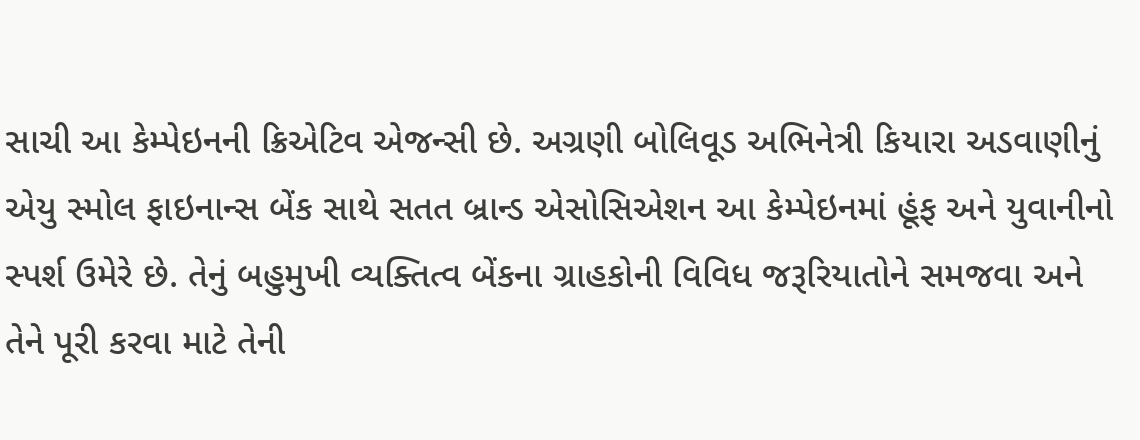સાચી આ કેમ્પેઇનની ક્રિએટિવ એજન્સી છે. અગ્રણી બોલિવૂડ અભિનેત્રી કિયારા અડવાણીનું એયુ સ્મોલ ફાઇનાન્સ બેંક સાથે સતત બ્રાન્ડ એસોસિએશન આ કેમ્પેઇનમાં હૂંફ અને યુવાનીનો સ્પર્શ ઉમેરે છે. તેનું બહુમુખી વ્યક્તિત્વ બેંકના ગ્રાહકોની વિવિધ જરૂરિયાતોને સમજવા અને તેને પૂરી કરવા માટે તેની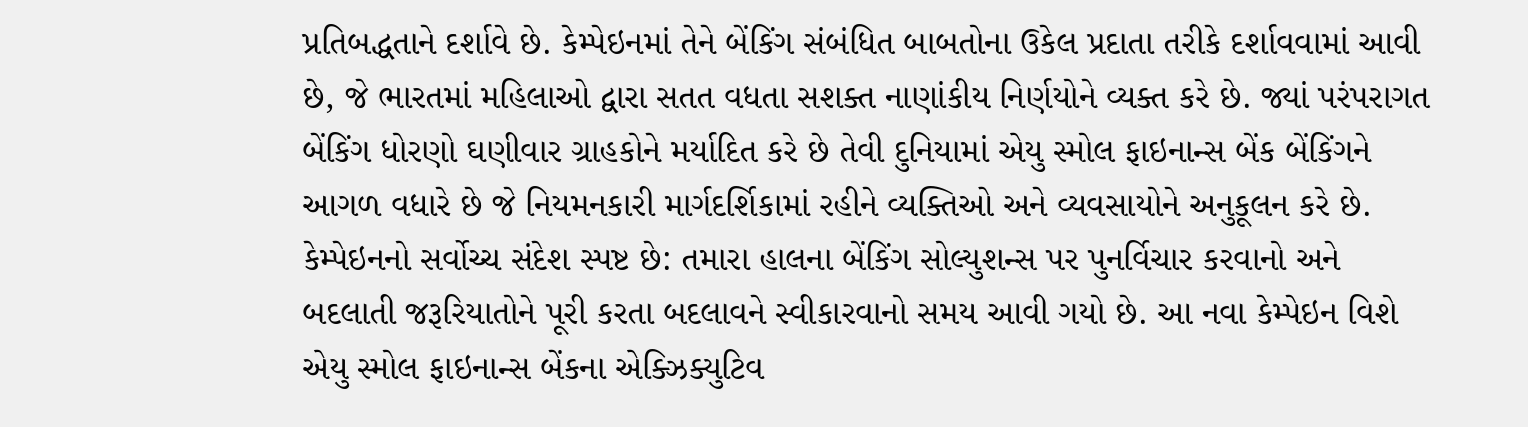પ્રતિબદ્ધતાને દર્શાવે છે. કેમ્પેઇનમાં તેને બેંકિંગ સંબંધિત બાબતોના ઉકેલ પ્રદાતા તરીકે દર્શાવવામાં આવી છે, જે ભારતમાં મહિલાઓ દ્વારા સતત વધતા સશક્ત નાણાંકીય નિર્ણયોને વ્યક્ત કરે છે. જ્યાં પરંપરાગત બેંકિંગ ધોરણો ઘણીવાર ગ્રાહકોને મર્યાદિત કરે છે તેવી દુનિયામાં એયુ સ્મોલ ફાઇનાન્સ બેંક બેંકિંગને આગળ વધારે છે જે નિયમનકારી માર્ગદર્શિકામાં રહીને વ્યક્તિઓ અને વ્યવસાયોને અનુકૂલન કરે છે. કેમ્પેઇનનો સર્વોચ્ચ સંદેશ સ્પષ્ટ છે: તમારા હાલના બેંકિંગ સોલ્યુશન્સ પર પુનર્વિચાર કરવાનો અને બદલાતી જરૂરિયાતોને પૂરી કરતા બદલાવને સ્વીકારવાનો સમય આવી ગયો છે. આ નવા કેમ્પેઇન વિશે એયુ સ્મોલ ફાઇનાન્સ બેંકના એક્ઝિક્યુટિવ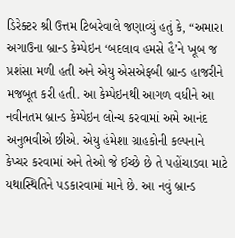ડિરેક્ટર શ્રી ઉત્તમ ટિબરેવાલે જણાવ્યું હતું કે, “અમારા અગાઉના બ્રાન્ડ કેમ્પેઇન ‘બદલાવ હમસે હૈ’ને ખૂબ જ પ્રશંસા મળી હતી અને એયુ એસએફબી બ્રાન્ડ હાજરીને મજબૂત કરી હતી. આ કેમ્પેઇનથી આગળ વધીને આ નવીનતમ બ્રાન્ડ કેમ્પેઇન લોન્ચ કરવામાં અમે આનંદ અનુભવીએ છીએ. એયુ હંમેશા ગ્રાહકોની કલ્પનાને કેપ્ચર કરવામાં અને તેઓ જે ઈચ્છે છે તે પહોંચાડવા માટે યથાસ્થિતિને પડકારવામાં માને છે. આ નવું બ્રાન્ડ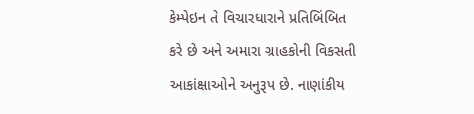કેમ્પેઇન તે વિચારધારાને પ્રતિબિંબિત કરે છે અને અમારા ગ્રાહકોની વિકસતી આકાંક્ષાઓને અનુરૂપ છે. નાણાંકીય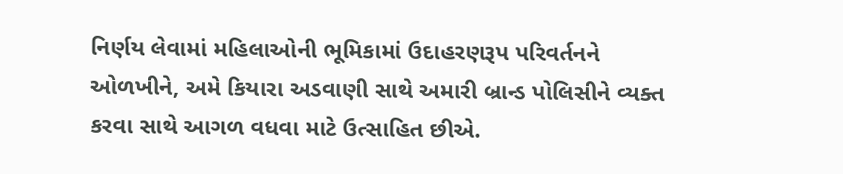નિર્ણય લેવામાં મહિલાઓની ભૂમિકામાં ઉદાહરણરૂપ પરિવર્તનને ઓળખીને, અમે કિયારા અડવાણી સાથે અમારી બ્રાન્ડ પોલિસીને વ્યક્ત કરવા સાથે આગળ વધવા માટે ઉત્સાહિત છીએ.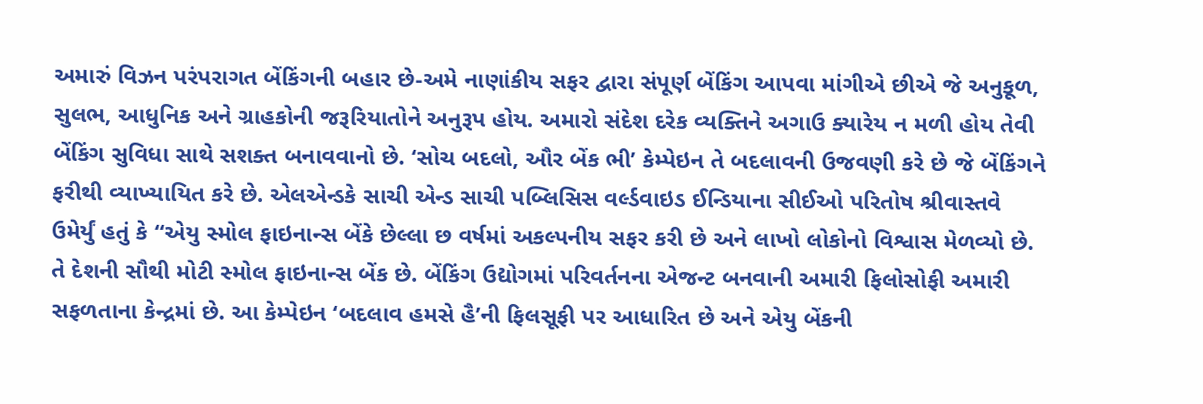અમારું વિઝન પરંપરાગત બેંકિંગની બહાર છે-અમે નાણાંકીય સફર દ્વારા સંપૂર્ણ બેંકિંગ આપવા માંગીએ છીએ જે અનુકૂળ, સુલભ, આધુનિક અને ગ્રાહકોની જરૂરિયાતોને અનુરૂપ હોય. અમારો સંદેશ દરેક વ્યક્તિને અગાઉ ક્યારેય ન મળી હોય તેવી બેંકિંગ સુવિધા સાથે સશક્ત બનાવવાનો છે. ‘સોચ બદલો, ઔર બેંક ભી’ કેમ્પેઇન તે બદલાવની ઉજવણી કરે છે જે બેંકિંગને ફરીથી વ્યાખ્યાયિત કરે છે. એલએન્ડકે સાચી એન્ડ સાચી પબ્લિસિસ વર્લ્ડવાઇડ ઈન્ડિયાના સીઈઓ પરિતોષ શ્રીવાસ્તવે ઉમેર્યું હતું કે “એયુ સ્મોલ ફાઇનાન્સ બેંકે છેલ્લા છ વર્ષમાં અકલ્પનીય સફર કરી છે અને લાખો લોકોનો વિશ્વાસ મેળવ્યો છે. તે દેશની સૌથી મોટી સ્મોલ ફાઇનાન્સ બેંક છે. બેંકિંગ ઉદ્યોગમાં પરિવર્તનના એજન્ટ બનવાની અમારી ફિલોસોફી અમારી સફળતાના કેન્દ્રમાં છે. આ કેમ્પેઇન ‘બદલાવ હમસે હૈ’ની ફિલસૂફી પર આધારિત છે અને એયુ બેંકની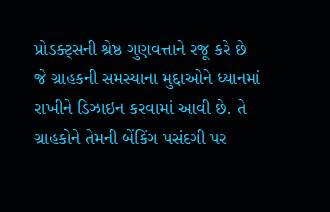પ્રોડક્ટ્સની શ્રેષ્ઠ ગુણવત્તાને રજૂ કરે છે જે ગ્રાહકની સમસ્યાના મુદ્દાઓને ધ્યાનમાં રાખીને ડિઝાઇન કરવામાં આવી છે. તે ગ્રાહકોને તેમની બેંકિંગ પસંદગી પર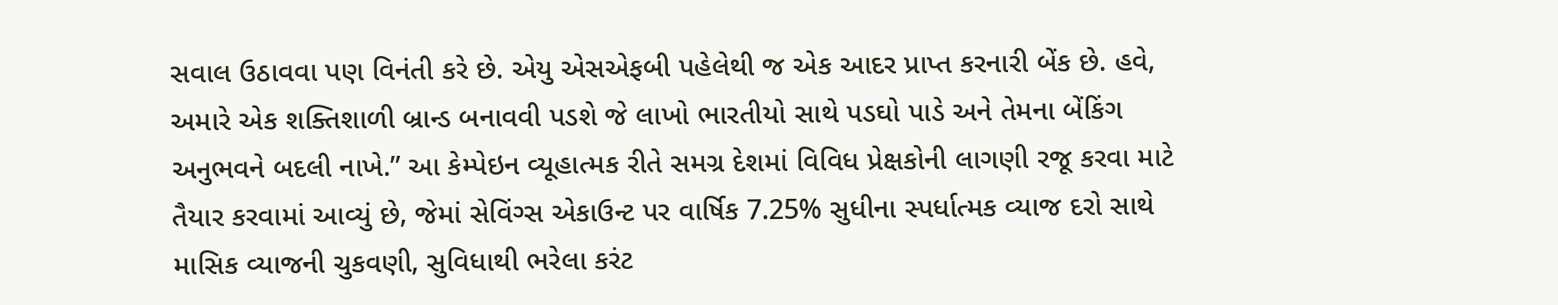સવાલ ઉઠાવવા પણ વિનંતી કરે છે. એયુ એસએફબી પહેલેથી જ એક આદર પ્રાપ્ત કરનારી બેંક છે. હવે, અમારે એક શક્તિશાળી બ્રાન્ડ બનાવવી પડશે જે લાખો ભારતીયો સાથે પડઘો પાડે અને તેમના બેંકિંગ અનુભવને બદલી નાખે.” આ કેમ્પેઇન વ્યૂહાત્મક રીતે સમગ્ર દેશમાં વિવિધ પ્રેક્ષકોની લાગણી રજૂ કરવા માટે તૈયાર કરવામાં આવ્યું છે, જેમાં સેવિંગ્સ એકાઉન્ટ પર વાર્ષિક 7.25% સુધીના સ્પર્ધાત્મક વ્યાજ દરો સાથે માસિક વ્યાજની ચુકવણી, સુવિધાથી ભરેલા કરંટ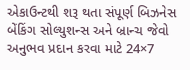એકાઉન્ટથી શરૂ થતા સંપૂર્ણ બિઝનેસ બેંકિંગ સોલ્યુશન્સ અને બ્રાન્ચ જેવો અનુભવ પ્રદાન કરવા માટે 24×7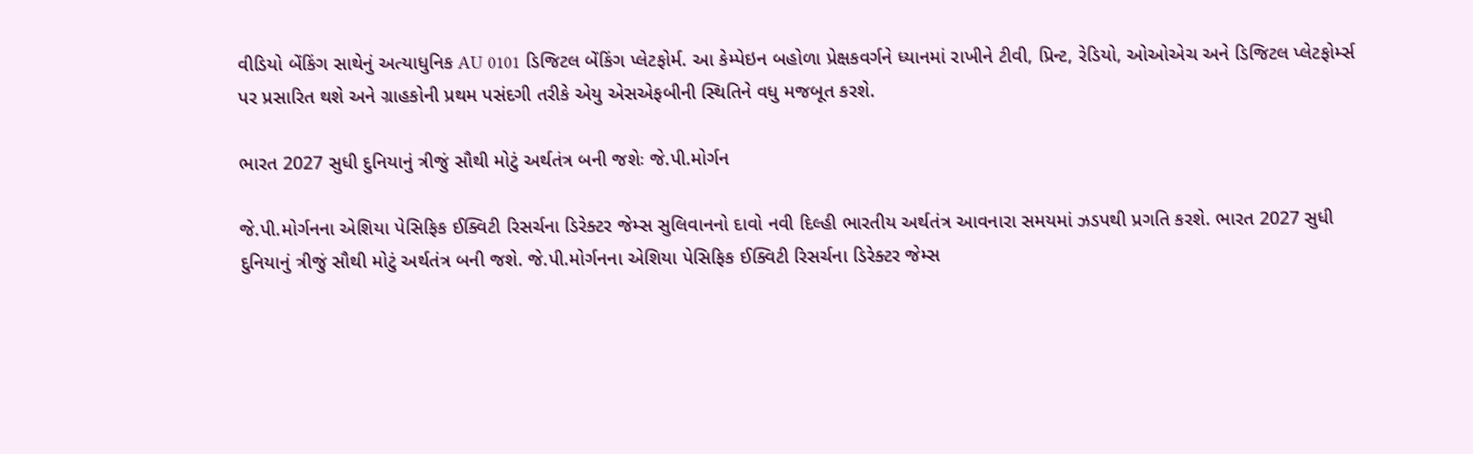વીડિયો બેંકિંગ સાથેનું અત્યાધુનિક AU 0101 ડિજિટલ બેંકિંગ પ્લેટફોર્મ. આ કેમ્પેઇન બહોળા પ્રેક્ષકવર્ગને ધ્યાનમાં રાખીને ટીવી, પ્રિન્ટ, રેડિયો, ઓઓએચ અને ડિજિટલ પ્લેટફોર્મ્સ પર પ્રસારિત થશે અને ગ્રાહકોની પ્રથમ પસંદગી તરીકે એયુ એસએફબીની સ્થિતિને વધુ મજબૂત કરશે.

ભારત 2027 સુધી દુનિયાનું ત્રીજું સૌથી મોટું અર્થતંત્ર બની જશેઃ જે.પી.મોર્ગન

જે.પી.મોર્ગનના એશિયા પેસિફિક ઈક્વિટી રિસર્ચના ડિરેક્ટર જેમ્સ સુલિવાનનો દાવો નવી દિલ્હી ભારતીય અર્થતંત્ર આવનારા સમયમાં ઝડપથી પ્રગતિ કરશે. ભારત 2027 સુધી દુનિયાનું ત્રીજું સૌથી મોટું અર્થતંત્ર બની જશે. જે.પી.મોર્ગનના એશિયા પેસિફિક ઈક્વિટી રિસર્ચના ડિરેક્ટર જેમ્સ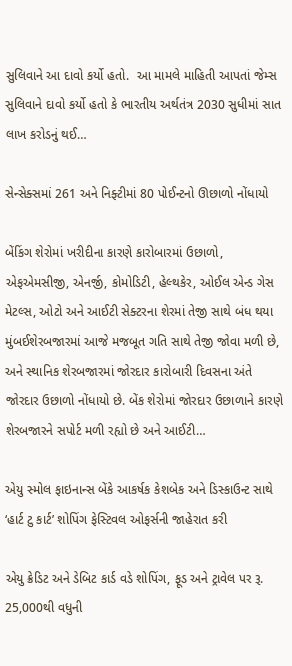સુલિવાને આ દાવો કર્યો હતો.  આ મામલે માહિતી આપતાં જેમ્સ સુલિવાને દાવો કર્યો હતો કે ભારતીય અર્થતંત્ર 2030 સુધીમાં સાત લાખ કરોડનું થઈ…

સેન્સેક્સમાં 261 અને નિફ્ટીમાં 80 પોઈન્ટનો ઊછાળો નોંધાયો

બેંકિંગ શેરોમાં ખરીદીના કારણે કારોબારમાં ઉછાળો, એફએમસીજી, એનર્જી, કોમોડિટી, હેલ્થકેર, ઓઈલ એન્ડ ગેસ મેટલ્સ, ઓટો અને આઈટી સેક્ટરના શેરમાં તેજી સાથે બંધ થયા મુંબઈશેરબજારમાં આજે મજબૂત ગતિ સાથે તેજી જોવા મળી છે, અને સ્થાનિક શેરબજારમાં જોરદાર કારોબારી દિવસના અંતે જોરદાર ઉછાળો નોંધાયો છે. બેંક શેરોમાં જોરદાર ઉછાળાને કારણે શેરબજારને સપોર્ટ મળી રહ્યો છે અને આઈટી…

એયુ સ્મોલ ફાઇનાન્સ બેંકે આકર્ષક કેશબેક અને ડિસ્કાઉન્ટ સાથે ‘હાર્ટ ટુ કાર્ટ’ શોપિંગ ફેસ્ટિવલ ઓફર્સની જાહેરાત કરી

એયુ ક્રેડિટ અને ડેબિટ કાર્ડ વડે શોપિંગ, ફૂડ અને ટ્રાવેલ પર રૂ. 25,000થી વધુની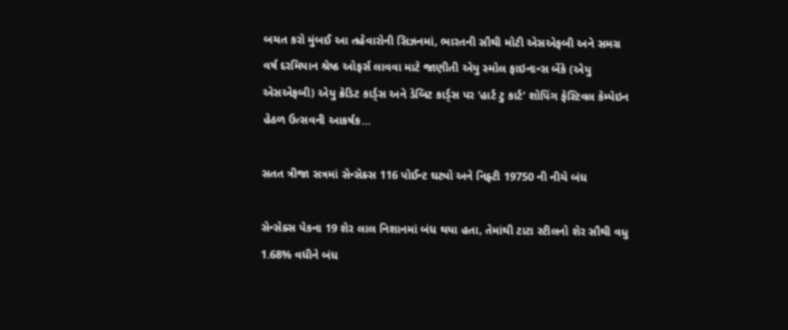બચત કરો મુંબઈ આ તહેવારોની સિઝનમાં, ભારતની સૌથી મોટી એસએફબી અને સમગ્ર વર્ષ દરમિયાન શ્રેષ્ઠ ઓફર્સ લાવવા માટે જાણીતી એયુ સ્મોલ ફાઇનાન્સ બેંકે (એયુ એસએફબી) એયુ ક્રેડિટ કાર્ડ્સ અને ડેબિટ કાર્ડ્સ પર ‘હાર્ટ ટુ કાર્ટ’ શોપિંગ ફેસ્ટિવલ કેમ્પેઇન હેઠળ ઉત્સવની આકર્ષક…

સતત ત્રીજા સત્રમાં સેન્સેક્સ 116 પોઈન્ટ ઘટ્યો અને નિફ્ટી 19750 ની નીચે બંધ

સેન્સેક્સ પેકના 19 શેર લાલ નિશાનમાં બંધ થયા હતા, તેમાંથી ટાટા સ્ટીલનો શેર સૌથી વધુ 1.68% વધીને બંધ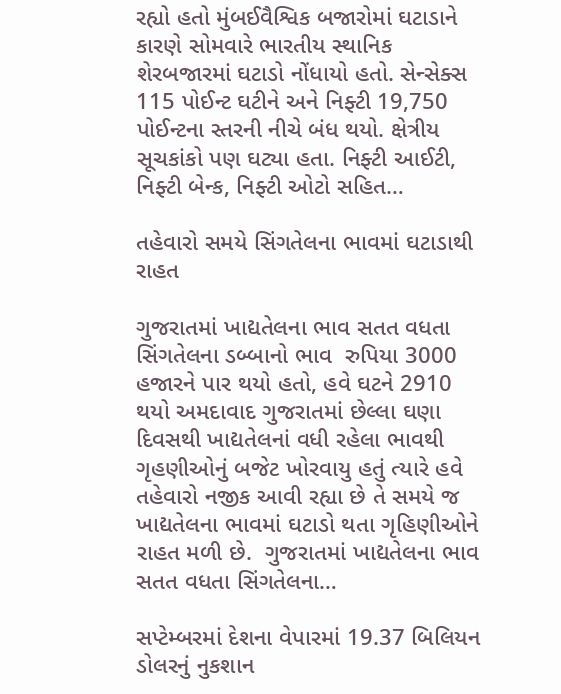રહ્યો હતો મુંબઈવૈશ્વિક બજારોમાં ઘટાડાને કારણે સોમવારે ભારતીય સ્થાનિક શેરબજારમાં ઘટાડો નોંધાયો હતો. સેન્સેક્સ 115 પોઈન્ટ ઘટીને અને નિફ્ટી 19,750 પોઈન્ટના સ્તરની નીચે બંધ થયો. ક્ષેત્રીય સૂચકાંકો પણ ઘટ્યા હતા. નિફ્ટી આઈટી, નિફ્ટી બેન્ક, નિફ્ટી ઓટો સહિત…

તહેવારો સમયે સિંગતેલના ભાવમાં ઘટાડાથી રાહત

ગુજરાતમાં ખાદ્યતેલના ભાવ સતત વધતા સિંગતેલના ડબ્બાનો ભાવ  રુપિયા 3000 હજારને પાર થયો હતો, હવે ઘટને 2910 થયો અમદાવાદ ગુજરાતમાં છેલ્લા ઘણા દિવસથી ખાદ્યતેલનાં વધી રહેલા ભાવથી ગૃહણીઓનું બજેટ ખોરવાયુ હતું ત્યારે હવે તહેવારો નજીક આવી રહ્યા છે તે સમયે જ ખાદ્યતેલના ભાવમાં ઘટાડો થતા ગૃહિણીઓને રાહત મળી છે.  ગુજરાતમાં ખાદ્યતેલના ભાવ સતત વધતા સિંગતેલના…

સપ્ટેમ્બરમાં દેશના વેપારમાં 19.37 બિલિયન ડોલરનું નુકશાન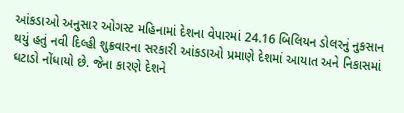આંકડાઓ અનુસાર ઓગસ્ટ મહિનામાં દેશના વેપારમાં 24.16 બિલિયન ડોલરનું નુકસાન થયું હતું નવી દિલ્હી શુક્રવારના સરકારી આંકડાઓ પ્રમાણે દેશમાં આયાત અને નિકાસમાં ઘટાડો નોંધાયો છે. જેના કારણે દેશને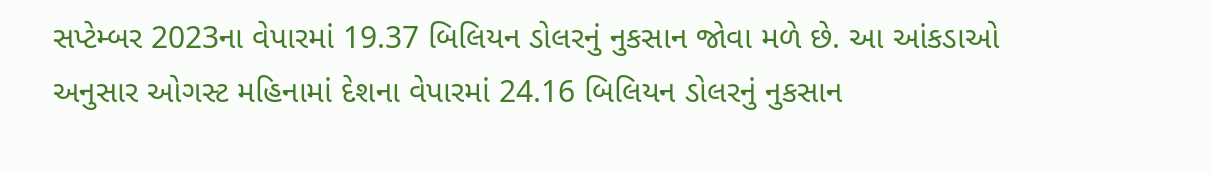સપ્ટેમ્બર 2023ના વેપારમાં 19.37 બિલિયન ડોલરનું નુકસાન જોવા મળે છે. આ આંકડાઓ અનુસાર ઓગસ્ટ મહિનામાં દેશના વેપારમાં 24.16 બિલિયન ડોલરનું નુકસાન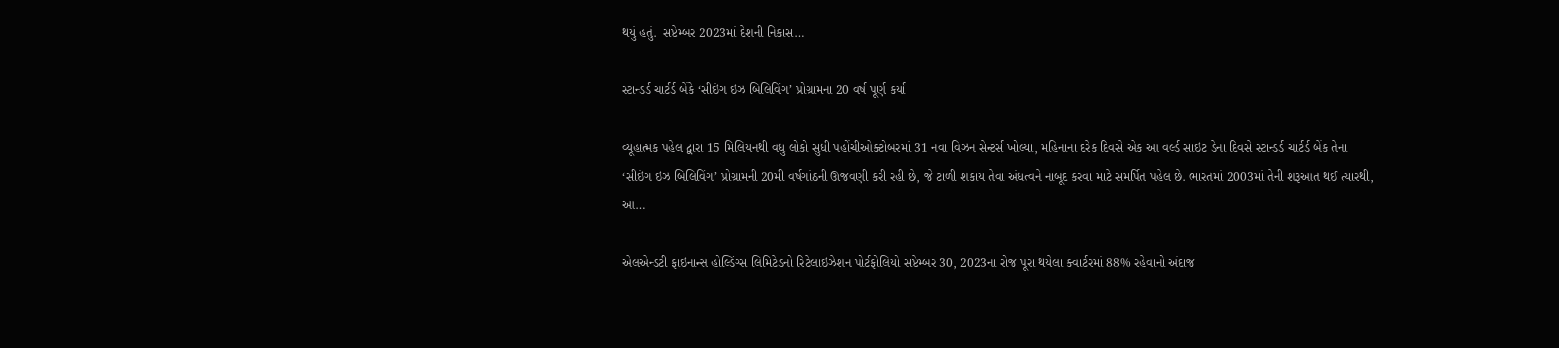થયું હતું.  સપ્ટેમ્બર 2023માં દેશની નિકાસ…

સ્ટાન્ડર્ડ ચાર્ટર્ડ બેંકે ‘સીઇંગ ઇઝ બિલિવિંગ’ પ્રોગ્રામના 20 વર્ષ પૂર્ણ કર્યા

વ્યૂહાત્મક પહેલ દ્વારા 15 મિલિયનથી વધુ લોકો સુધી પહોંચીઓક્ટોબરમાં 31 નવા વિઝન સેન્ટર્સ ખોલ્યા, મહિનાના દરેક દિવસે એક આ વર્લ્ડ સાઇટ ડેના દિવસે સ્ટાન્ડર્ડ ચાર્ટર્ડ બેંક તેના ‘સીઇંગ ઇઝ બિલિવિંગ’ પ્રોગ્રામની 20મી વર્ષગાંઠની ઊજવણી કરી રહી છે, જે ટાળી શકાય તેવા અંધત્વને નાબૂદ કરવા માટે સમર્પિત પહેલ છે. ભારતમાં 2003માં તેની શરૂઆત થઈ ત્યારથી, આ…

એલએન્ડટી ફાઇનાન્સ હોલ્ડિંગ્સ લિમિટેડનો રિટેલાઇઝેશન પોર્ટફોલિયો સપ્ટેમ્બર 30, 2023ના રોજ પૂરા થયેલા ક્વાર્ટરમાં 88% રહેવાનો અંદાજ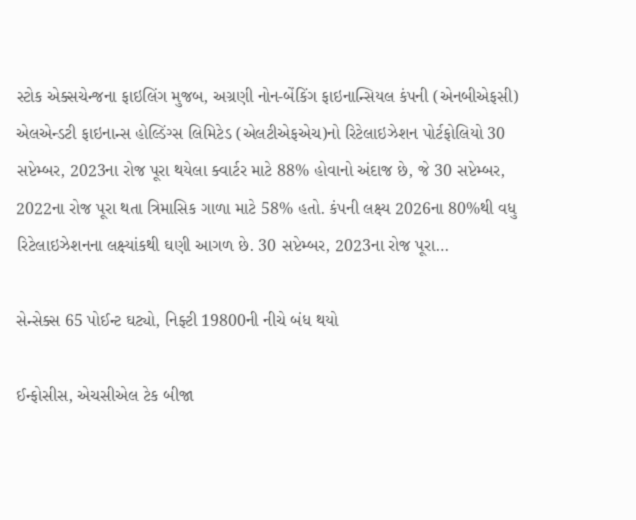સ્ટોક એક્સચેન્જના ફાઇલિંગ મુજબ, અગ્રણી નોન-બેંકિંગ ફાઇનાન્સિયલ કંપની (એનબીએફસી) એલએન્ડટી ફાઇનાન્સ હોલ્ડિંગ્સ લિમિટેડ (એલટીએફએચ)નો રિટેલાઇઝેશન પોર્ટફોલિયો 30 સપ્ટેમ્બર, 2023ના રોજ પૂરા થયેલા ક્વાર્ટર માટે 88% હોવાનો અંદાજ છે, જે 30 સપ્ટેમ્બર, 2022ના રોજ પૂરા થતા ત્રિમાસિક ગાળા માટે 58% હતો. કંપની લક્ષ્ય 2026ના 80%થી વધુ રિટેલાઇઝેશનના લક્ષ્યાંકથી ઘણી આગળ છે. 30 સપ્ટેમ્બર, 2023ના રોજ પૂરા…

સેન્સેક્સ 65 પોઈન્ટ ઘટ્યો, નિફ્ટી 19800ની નીચે બંધ થયો

ઈન્ફોસીસ, એચસીએલ ટેક બીજા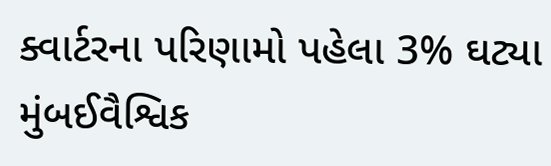ક્વાર્ટરના પરિણામો પહેલા 3% ઘટ્યા મુંબઈવૈશ્વિક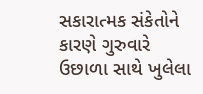સકારાત્મક સંકેતોને કારણે ગુરુવારે ઉછાળા સાથે ખુલેલા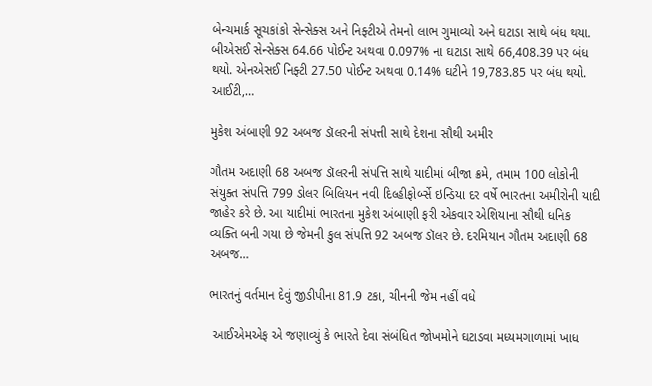બેન્ચમાર્ક સૂચકાંકો સેન્સેક્સ અને નિફ્ટીએ તેમનો લાભ ગુમાવ્યો અને ઘટાડા સાથે બંધ થયા. બીએસઈ સેન્સેક્સ 64.66 પોઈન્ટ અથવા 0.097% ના ઘટાડા સાથે 66,408.39 પર બંધ થયો. એનએસઈ નિફ્ટી 27.50 પોઈન્ટ અથવા 0.14% ઘટીને 19,783.85 પર બંધ થયો. આઈટી,…

મુકેશ અંબાણી 92 અબજ ડૉલરની સંપત્તી સાથે દેશના સૌથી અમીર

ગૌતમ અદાણી 68 અબજ ડૉલરની સંપત્તિ સાથે યાદીમાં બીજા ક્રમે, તમામ 100 લોકોની સંયુક્ત સંપત્તિ 799 ડોલર બિલિયન નવી દિલ્હીફોર્બ્સે ઇન્ડિયા દર વર્ષે ભારતના અમીરોની યાદી જાહેર કરે છે. આ યાદીમાં ભારતના મુકેશ અંબાણી ફરી એકવાર એશિયાના સૌથી ધનિક વ્યક્તિ બની ગયા છે જેમની કુલ સંપત્તિ 92 અબજ ડૉલર છે. દરમિયાન ગૌતમ અદાણી 68 અબજ…

ભારતનું વર્તમાન દેવું જીડીપીના 81.9 ટકા, ચીનની જેમ નહીં વધે

 આઈએમએફ એ જણાવ્યું કે ભારતે દેવા સંબંધિત જોખમોને ઘટાડવા મધ્યમગાળામાં ખાધ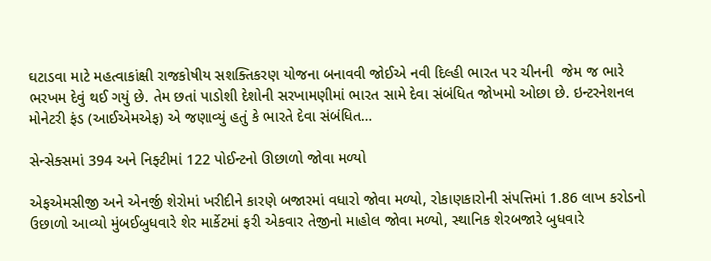ઘટાડવા માટે મહત્વાકાંક્ષી રાજકોષીય સશક્તિકરણ યોજના બનાવવી જોઈએ નવી દિલ્હી ભારત પર ચીનની  જેમ જ ભારે ભરખમ દેવું થઈ ગયું છે. તેમ છતાં પાડોશી દેશોની સરખામણીમાં ભારત સામે દેવા સંબંધિત જોખમો ઓછા છે. ઇન્ટરનેશનલ મોનેટરી ફંડ (આઈએમએફ) એ જણાવ્યું હતું કે ભારતે દેવા સંબંધિત…

સેન્સેક્સમાં 394 અને નિફ્ટીમાં 122 પોઈન્ટનો ઊછાળો જોવા મળ્યો

એફએમસીજી અને એનર્જી શેરોમાં ખરીદીને કારણે બજારમાં વધારો જોવા મળ્યો, રોકાણકારોની સંપત્તિમાં 1.86 લાખ કરોડનો ઉછાળો આવ્યો મુંબઈબુધવારે શેર માર્કેટમાં ફરી એકવાર તેજીનો માહોલ જોવા મળ્યો, સ્થાનિક શેરબજારે બુધવારે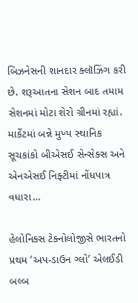બિઝનેસની શાનદાર ક્લૉઝિંગ કરી છે. શરૂઆતના સેશન બાદ તમામ સેશનમાં મોટા શેરો ગ્રીનમાં રહ્યાં. માર્કેટમાં બન્ને મુખ્ય સ્થાનિક સૂચકાંકો બીએસઈ સેન્સેક્સ અને એનએસઈ નિફ્ટીમાં નોંધપાત્ર વધારા…

હેલોનિક્સ ટેક્નોલોજીસે ભારતનો પ્રથમ ‘અપ-ડાઉન ગ્લો’ એલઈડી બલ્બ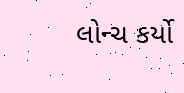લોન્ચ કર્યો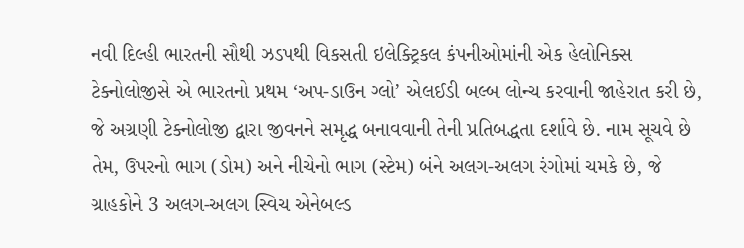નવી દિલ્હી ભારતની સૌથી ઝડપથી વિકસતી ઇલેક્ટ્રિકલ કંપનીઓમાંની એક હેલોનિક્સ ટેક્નોલોજીસે એ ભારતનો પ્રથમ ‘અપ-ડાઉન ગ્લો’ એલઈડી બલ્બ લોન્ચ કરવાની જાહેરાત કરી છે, જે અગ્રણી ટેક્નોલોજી દ્વારા જીવનને સમૃદ્ધ બનાવવાની તેની પ્રતિબદ્ધતા દર્શાવે છે. નામ સૂચવે છે તેમ, ઉપરનો ભાગ (ડોમ) અને નીચેનો ભાગ (સ્ટેમ) બંને અલગ-અલગ રંગોમાં ચમકે છે, જે ગ્રાહકોને 3 અલગ-અલગ સ્વિચ એનેબલ્ડ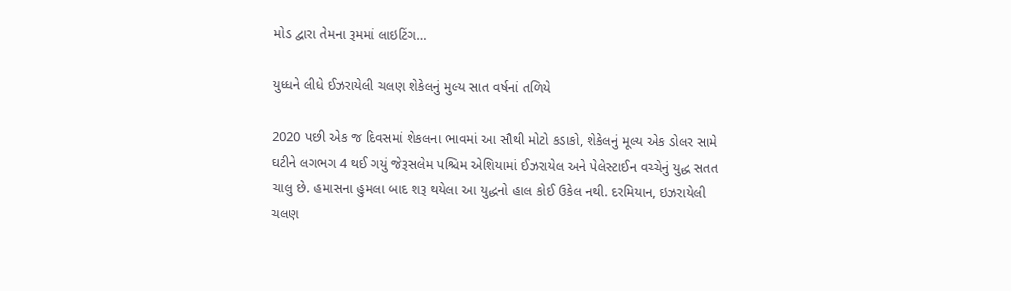મોડ દ્વારા તેમના રૂમમાં લાઇટિંગ…

યુધ્ધને લીધે ઈઝરાયેલી ચલણ શેકેલનું મુલ્ય સાત વર્ષનાં તળિયે

2020 પછી એક જ દિવસમાં શેકલના ભાવમાં આ સૌથી મોટો કડાકો, શેકેલનું મૂલ્ય એક ડોલર સામે ઘટીને લગભગ 4 થઈ ગયું જેરૂસલેમ પશ્ચિમ એશિયામાં ઈઝરાયેલ અને પેલેસ્ટાઈન વચ્ચેનું યુદ્ધ સતત ચાલુ છે. હમાસના હુમલા બાદ શરૂ થયેલા આ યુદ્ધનો હાલ કોઈ ઉકેલ નથી. દરમિયાન, ઇઝરાયેલી ચલણ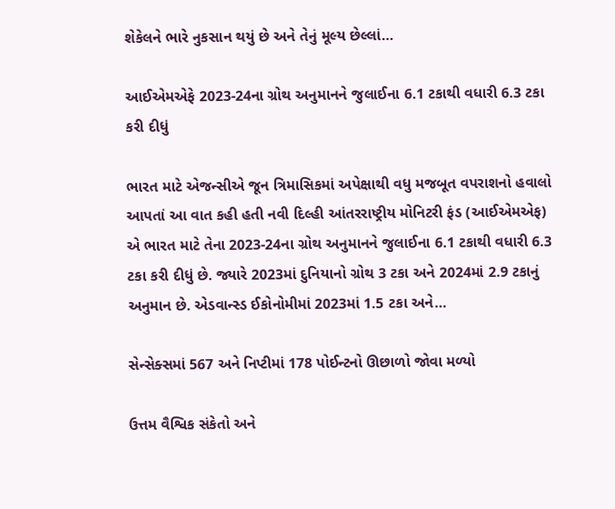શેકેલને ભારે નુકસાન થયું છે અને તેનું મૂલ્ય છેલ્લાં…

આઈએમએફે 2023-24ના ગ્રોથ અનુમાનને જુલાઈના 6.1 ટકાથી વધારી 6.3 ટકા કરી દીધું

ભારત માટે એજન્સીએ જૂન ત્રિમાસિકમાં અપેક્ષાથી વધુ મજબૂત વપરાશનો હવાલો આપતાં આ વાત કહી હતી નવી દિલ્હી આંતરરાષ્ટ્રીય મોનિટરી ફંડ (આઈએમએફ) એ ભારત માટે તેના 2023-24ના ગ્રોથ અનુમાનને જુલાઈના 6.1 ટકાથી વધારી 6.3 ટકા કરી દીધું છે. જ્યારે 2023માં દુનિયાનો ગ્રોથ 3 ટકા અને 2024માં 2.9 ટકાનું અનુમાન છે. એડવાન્સ્ડ ઈકોનોમીમાં 2023માં 1.5 ટકા અને…

સેન્સેક્સમાં 567 અને નિપ્ટીમાં 178 પોઈન્ટનો ઊછાળો જોવા મળ્યો

ઉત્તમ વૈશ્વિક સંકેતો અને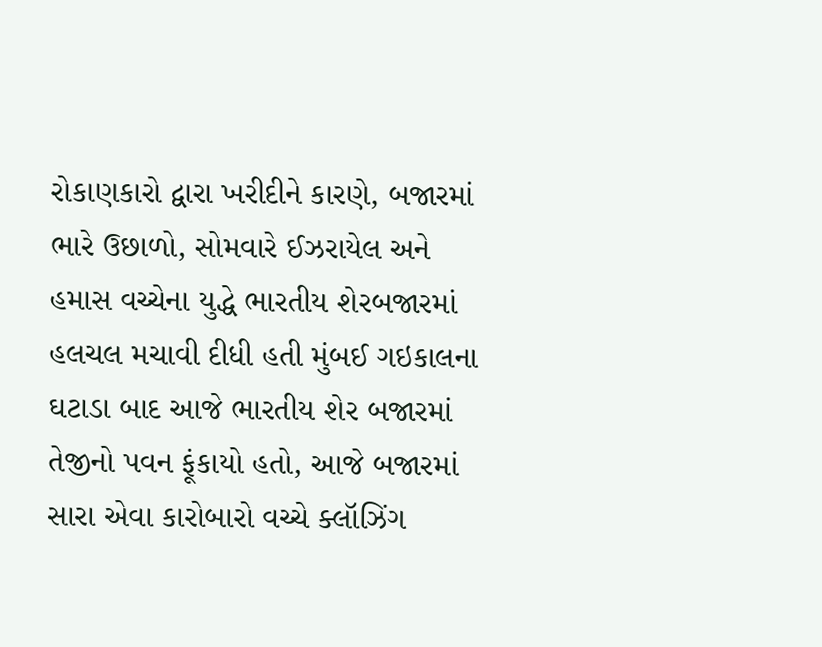રોકાણકારો દ્વારા ખરીદીને કારણે, બજારમાં ભારે ઉછાળો, સોમવારે ઈઝરાયેલ અને હમાસ વચ્ચેના યુદ્ધે ભારતીય શેરબજારમાં હલચલ મચાવી દીધી હતી મુંબઈ ગઇકાલના ઘટાડા બાદ આજે ભારતીય શેર બજારમાં તેજીનો પવન ફૂંકાયો હતો, આજે બજારમાં સારા એવા કારોબારો વચ્ચે ક્લૉઝિંગ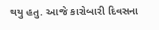થયુ હતુ. આજે કારોબારી દિવસના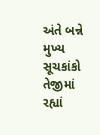અંતે બન્ને મુખ્ય સૂચકાંકો તેજીમાં રહ્યાં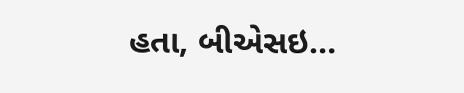હતા, બીએસઇ…